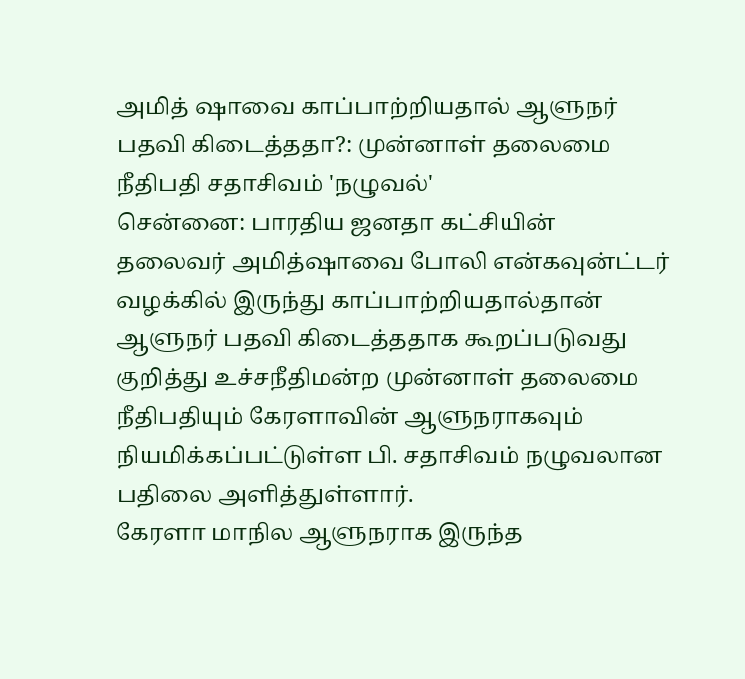அமித் ஷாவை காப்பாற்றியதால் ஆளுநர் பதவி கிடைத்ததா?: முன்னாள் தலைமை நீதிபதி சதாசிவம் 'நழுவல்'
சென்னை: பாரதிய ஜனதா கட்சியின் தலைவர் அமித்ஷாவை போலி என்கவுன்ட்டர் வழக்கில் இருந்து காப்பாற்றியதால்தான் ஆளுநர் பதவி கிடைத்ததாக கூறப்படுவது குறித்து உச்சநீதிமன்ற முன்னாள் தலைமை நீதிபதியும் கேரளாவின் ஆளுநராகவும் நியமிக்கப்பட்டுள்ள பி. சதாசிவம் நழுவலான பதிலை அளித்துள்ளார்.
கேரளா மாநில ஆளுநராக இருந்த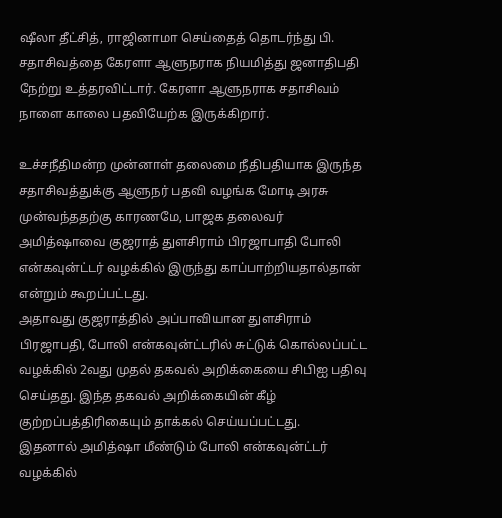ஷீலா தீட்சித், ராஜினாமா செய்தைத் தொடர்ந்து பி. சதாசிவத்தை கேரளா ஆளுநராக நியமித்து ஜனாதிபதி நேற்று உத்தரவிட்டார். கேரளா ஆளுநராக சதாசிவம் நாளை காலை பதவியேற்க இருக்கிறார்.

உச்சநீதிமன்ற முன்னாள் தலைமை நீதிபதியாக இருந்த சதாசிவத்துக்கு ஆளுநர் பதவி வழங்க மோடி அரசு முன்வந்ததற்கு காரணமே, பாஜக தலைவர் அமித்ஷாவை குஜராத் துளசிராம் பிரஜாபாதி போலி என்கவுன்ட்டர் வழக்கில் இருந்து காப்பாற்றியதால்தான் என்றும் கூறப்பட்டது.
அதாவது குஜராத்தில் அப்பாவியான துளசிராம் பிரஜாபதி, போலி என்கவுன்ட்டரில் சுட்டுக் கொல்லப்பட்ட வழக்கில் 2வது முதல் தகவல் அறிக்கையை சிபிஐ பதிவு செய்தது. இந்த தகவல் அறிக்கையின் கீழ் குற்றப்பத்திரிகையும் தாக்கல் செய்யப்பட்டது.
இதனால் அமித்ஷா மீண்டும் போலி என்கவுன்ட்டர் வழக்கில்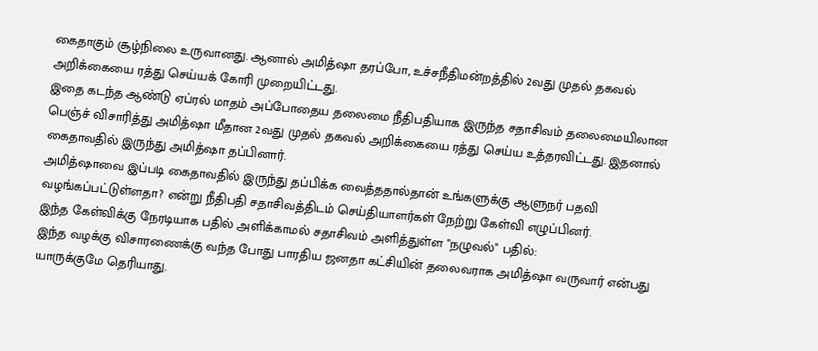கைதாகும் சூழ்நிலை உருவானது. ஆனால் அமித்ஷா தரப்போ, உச்சநீதிமன்றத்தில் 2வது முதல் தகவல் அறிக்கையை ரத்து செய்யக் கோரி முறையிட்டது.
இதை கடந்த ஆண்டு ஏப்ரல் மாதம் அப்போதைய தலைமை நீதிபதியாக இருந்த சதாசிவம் தலைமையிலான பெஞ்ச் விசாரித்து அமித்ஷா மீதான 2வது முதல் தகவல் அறிக்கையை ரத்து செய்ய உத்தரவிட்டது. இதனால் கைதாவதில் இருந்து அமித்ஷா தப்பினார்.
அமித்ஷாவை இப்படி கைதாவதில் இருந்து தப்பிக்க வைத்ததால்தான் உங்களுக்கு ஆளுநர் பதவி வழங்கப்பட்டுள்ளதா? என்று நீதிபதி சதாசிவத்திடம் செய்தியாளர்கள் நேற்று கேள்வி எழுப்பினர்.
இந்த கேள்விக்கு நேரடியாக பதில் அளிக்காமல் சதாசிவம் அளித்துள்ள "நழுவல்" பதில்:
இந்த வழக்கு விசாரணைக்கு வந்த போது பாரதிய ஜனதா கட்சியின் தலைவராக அமித்ஷா வருவார் என்பது யாருக்குமே தெரியாது.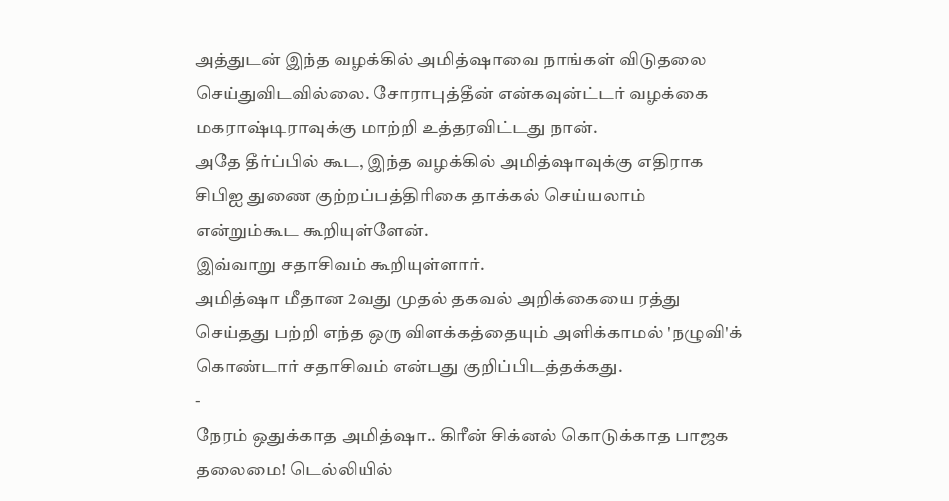அத்துடன் இந்த வழக்கில் அமித்ஷாவை நாங்கள் விடுதலை செய்துவிடவில்லை. சோராபுத்தீன் என்கவுன்ட்டர் வழக்கை மகராஷ்டிராவுக்கு மாற்றி உத்தரவிட்டது நான்.
அதே தீர்ப்பில் கூட, இந்த வழக்கில் அமித்ஷாவுக்கு எதிராக சிபிஐ துணை குற்றப்பத்திரிகை தாக்கல் செய்யலாம் என்றும்கூட கூறியுள்ளேன்.
இவ்வாறு சதாசிவம் கூறியுள்ளார்.
அமித்ஷா மீதான 2வது முதல் தகவல் அறிக்கையை ரத்து செய்தது பற்றி எந்த ஒரு விளக்கத்தையும் அளிக்காமல் 'நழுவி'க் கொண்டார் சதாசிவம் என்பது குறிப்பிடத்தக்கது.
-
நேரம் ஒதுக்காத அமித்ஷா.. கிரீன் சிக்னல் கொடுக்காத பாஜக தலைமை! டெல்லியில்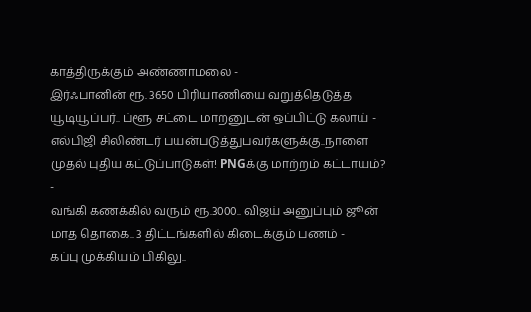காத்திருக்கும் அண்ணாமலை -
இர்ஃபானின் ரூ. 3650 பிரியாணியை வறுத்தெடுத்த யூடியூப்பர்.. ப்ளூ சட்டை மாறனுடன் ஒப்பிட்டு கலாய் -
எல்பிஜி சிலிண்டர் பயன்படுத்துபவர்களுக்கு..நாளை முதல் புதிய கட்டுப்பாடுகள்! PNGக்கு மாற்றம் கட்டாயம்? -
வங்கி கணக்கில் வரும் ரூ.3000.. விஜய் அனுப்பும் ஜூன் மாத தொகை.. 3 திட்டங்களில் கிடைக்கும் பணம் -
கப்பு முக்கியம் பிகிலு..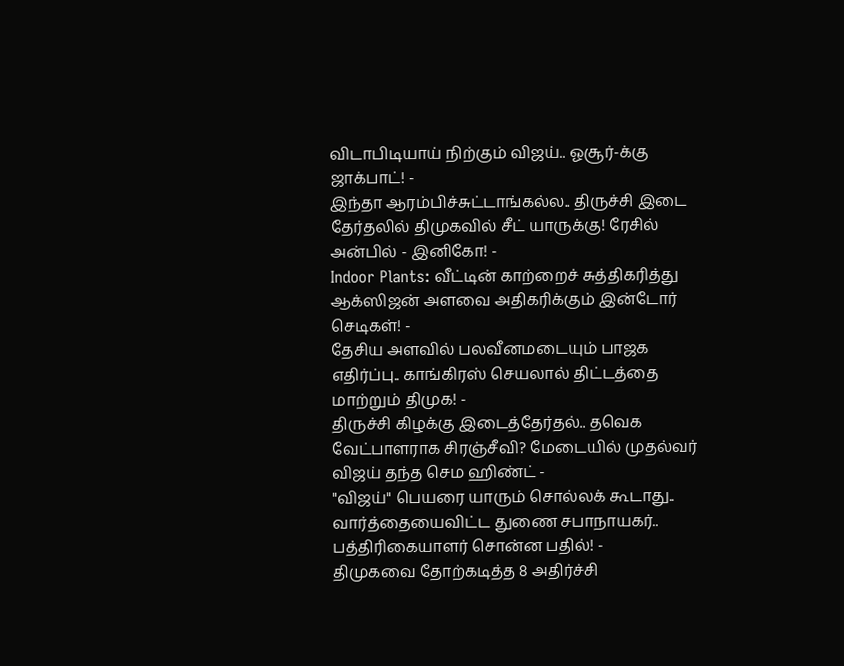விடாபிடியாய் நிற்கும் விஜய்.. ஓசூர்-க்கு ஜாக்பாட்! -
இந்தா ஆரம்பிச்சுட்டாங்கல்ல.. திருச்சி இடை தேர்தலில் திமுகவில் சீட் யாருக்கு! ரேசில் அன்பில் - இனிகோ! -
Indoor Plants: வீட்டின் காற்றைச் சுத்திகரித்து ஆக்ஸிஜன் அளவை அதிகரிக்கும் இன்டோர் செடிகள்! -
தேசிய அளவில் பலவீனமடையும் பாஜக எதிர்ப்பு.. காங்கிரஸ் செயலால் திட்டத்தை மாற்றும் திமுக! -
திருச்சி கிழக்கு இடைத்தேர்தல்.. தவெக வேட்பாளராக சிரஞ்சீவி? மேடையில் முதல்வர் விஜய் தந்த செம ஹிண்ட் -
"விஜய்" பெயரை யாரும் சொல்லக் கூடாது.. வார்த்தையைவிட்ட துணை சபாநாயகர்.. பத்திரிகையாளர் சொன்ன பதில்! -
திமுகவை தோற்கடித்த 8 அதிர்ச்சி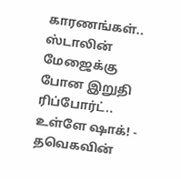காரணங்கள்.. ஸ்டாலின் மேஜைக்கு போன இறுதி ரிப்போர்ட்.. உள்ளே ஷாக்! -
தவெகவின்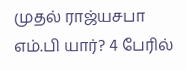முதல் ராஜ்யசபா எம்.பி யார்? 4 பேரில்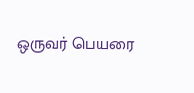ஒருவர் பெயரை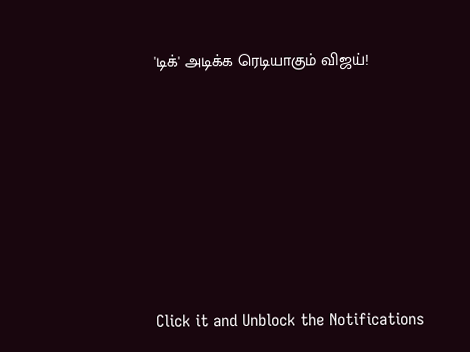'டிக்' அடிக்க ரெடியாகும் விஜய்!












Click it and Unblock the Notifications